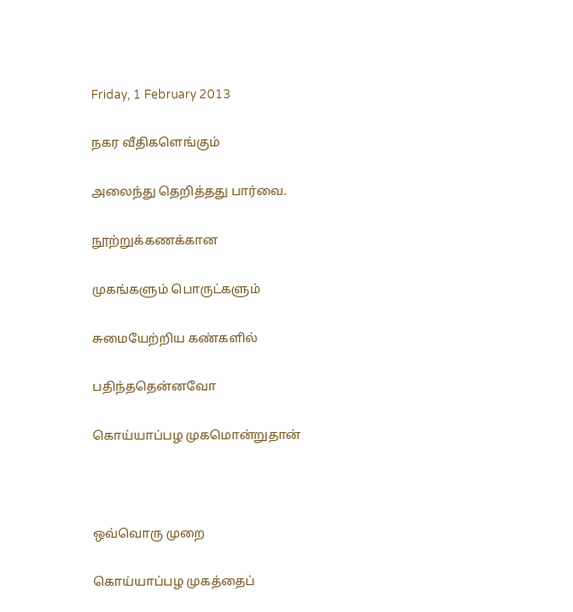Friday, 1 February 2013

நகர வீதிகளெங்கும்

அலைந்து தெறித்தது பார்வை.

நூற்றுக்கணக்கான

முகங்களும் பொருட்களும்

சுமையேற்றிய கண்களில்

பதிந்ததென்னவோ

கொய்யாப்பழ முகமொன்றுதான்



ஒவ்வொரு முறை

கொய்யாப்பழ முகத்தைப்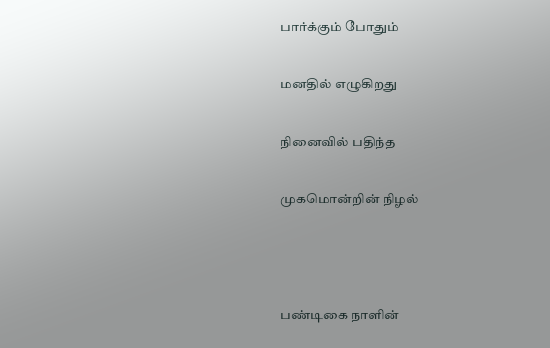பார்க்கும் போதும்

மனதில் எழுகிறது

நினைவில் பதிந்த

முகமொன்றின் நிழல்



பண்டிகை நாளின்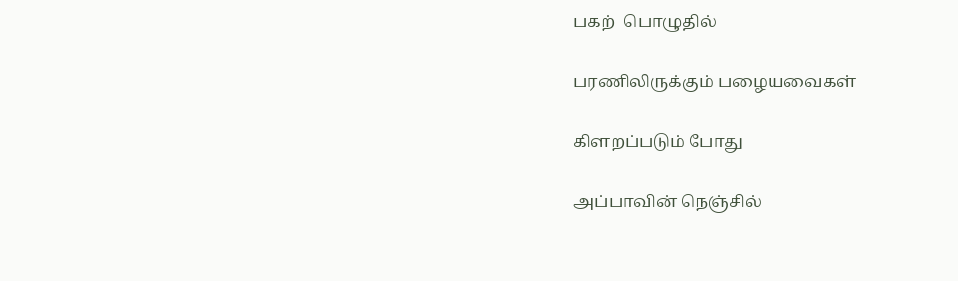பகற்  பொழுதில்

பரணிலிருக்கும் பழையவைகள்

கிளறப்படும் போது

அப்பாவின் நெஞ்சில்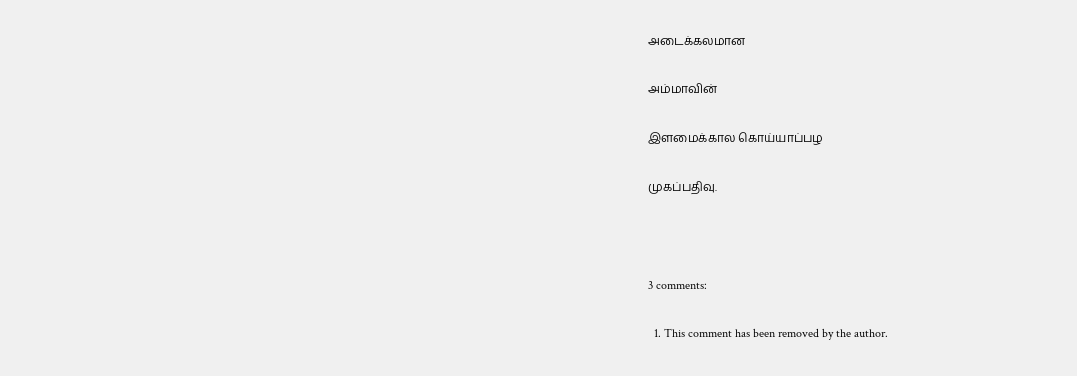அடைக்கலமான

அம்மாவின்

இளமைக்கால கொய்யாப்பழ

முகப்பதிவு.



3 comments:

  1. This comment has been removed by the author.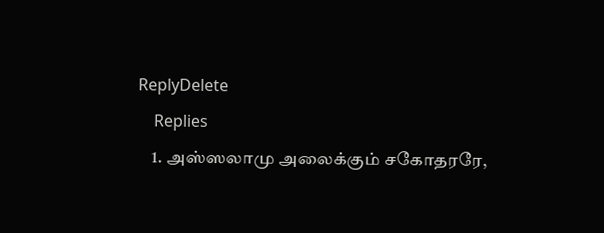ReplyDelete
    Replies
    1. அஸ்ஸலாமு அலைக்கும் சகோதரரே,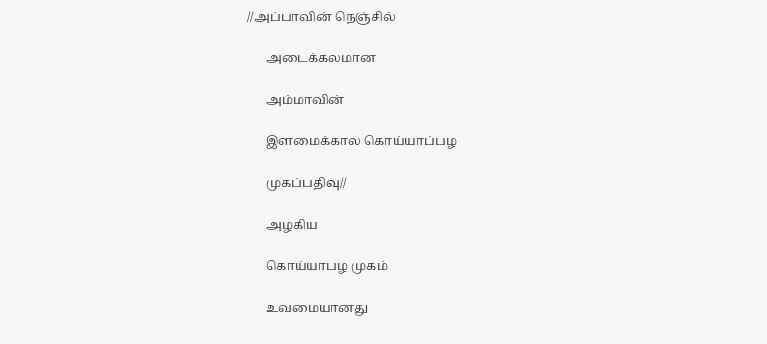//அப்பாவின் நெஞ்சில்

      அடைக்கலமான

      அம்மாவின்

      இளமைக்கால கொய்யாப்பழ

      முகப்பதிவு//

      அழகிய

      கொய்யாபழ முகம்

      உவமையானது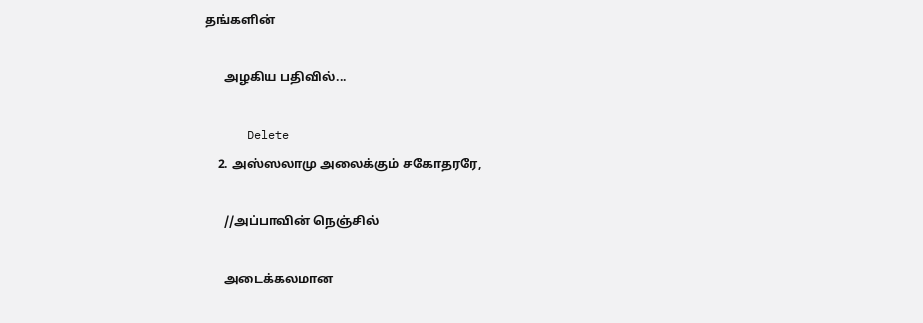தங்களின்

      அழகிய பதிவில்...

      Delete
    2. அஸ்ஸலாமு அலைக்கும் சகோதரரே,

      //அப்பாவின் நெஞ்சில்

      அடைக்கலமான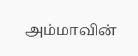அம்மாவின்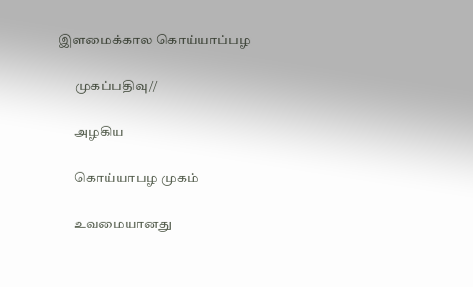இளமைக்கால கொய்யாப்பழ

      முகப்பதிவு//

      அழகிய

      கொய்யாபழ முகம்

      உவமையானது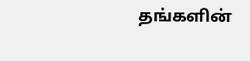தங்களின்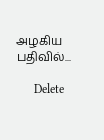அழகிய பதிவில்...

      Delete